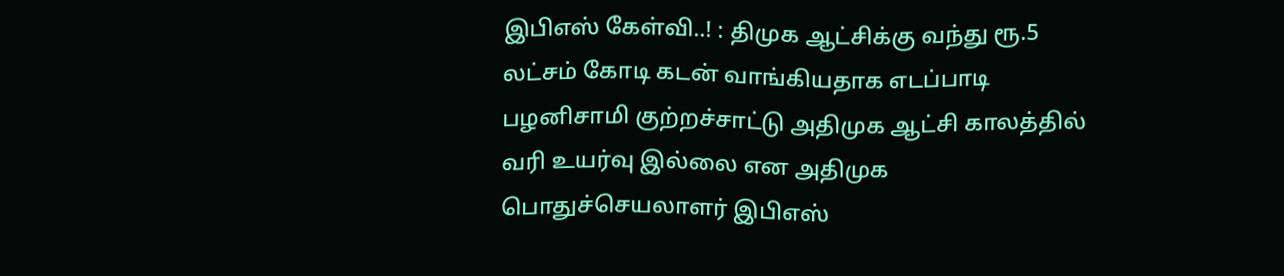இபிஎஸ் கேள்வி..! : திமுக ஆட்சிக்கு வந்து ரூ.5 லட்சம் கோடி கடன் வாங்கியதாக எடப்பாடி பழனிசாமி குற்றச்சாட்டு அதிமுக ஆட்சி காலத்தில் வரி உயர்வு இல்லை என அதிமுக பொதுச்செயலாளர் இபிஎஸ்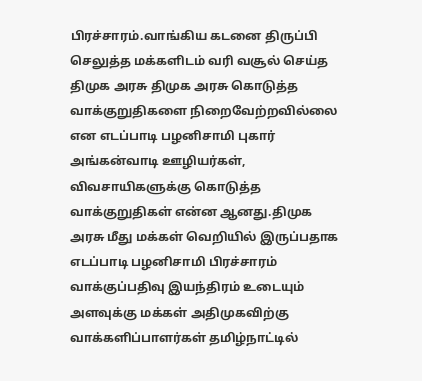பிரச்சாரம்.வாங்கிய கடனை திருப்பி செலுத்த மக்களிடம் வரி வசூல் செய்த திமுக அரசு திமுக அரசு கொடுத்த வாக்குறுதிகளை நிறைவேற்றவில்லை என எடப்பாடி பழனிசாமி புகார் அங்கன்வாடி ஊழியர்கள், விவசாயிகளுக்கு கொடுத்த வாக்குறுதிகள் என்ன ஆனது.திமுக அரசு மீது மக்கள் வெறியில் இருப்பதாக எடப்பாடி பழனிசாமி பிரச்சாரம் வாக்குப்பதிவு இயந்திரம் உடையும் அளவுக்கு மக்கள் அதிமுகவிற்கு வாக்களிப்பாளர்கள் தமிழ்நாட்டில்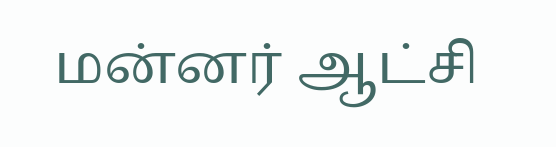மன்னர் ஆட்சி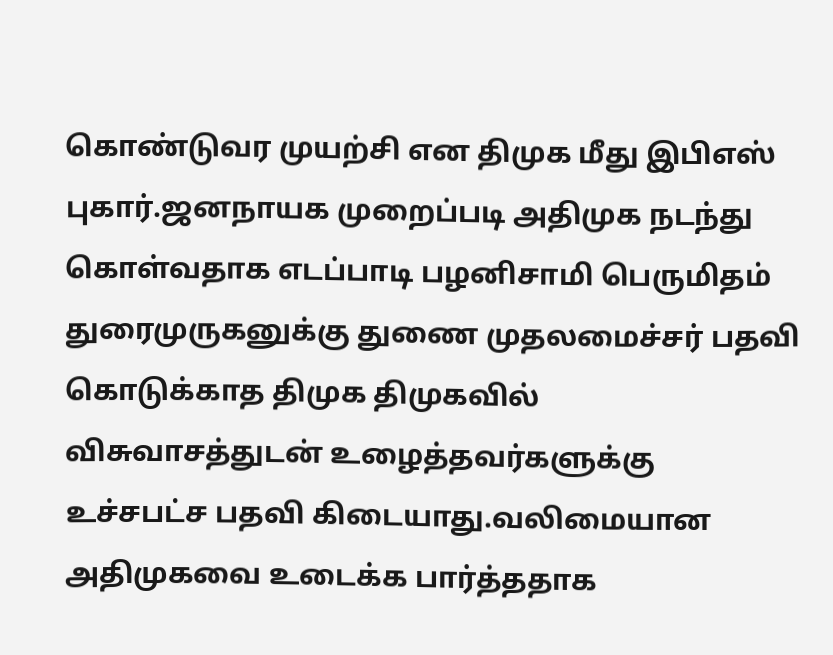கொண்டுவர முயற்சி என திமுக மீது இபிஎஸ் புகார்.ஜனநாயக முறைப்படி அதிமுக நடந்து கொள்வதாக எடப்பாடி பழனிசாமி பெருமிதம் துரைமுருகனுக்கு துணை முதலமைச்சர் பதவி கொடுக்காத திமுக திமுகவில் விசுவாசத்துடன் உழைத்தவர்களுக்கு உச்சபட்ச பதவி கிடையாது.வலிமையான அதிமுகவை உடைக்க பார்த்ததாக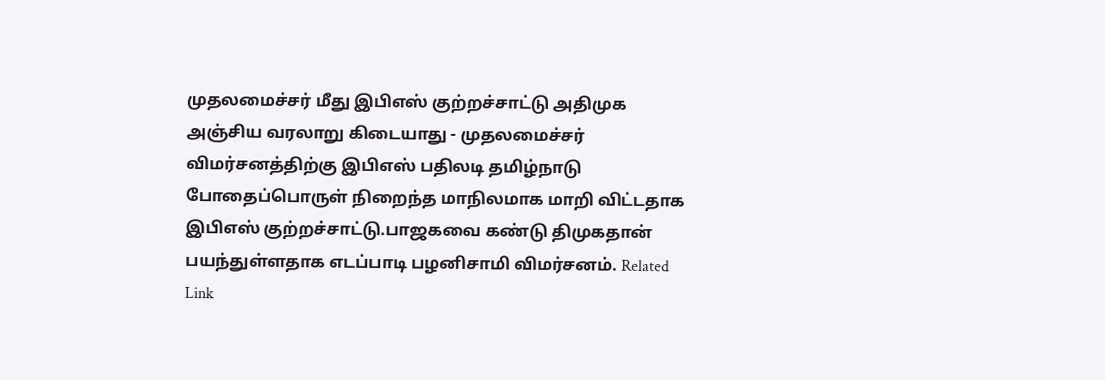முதலமைச்சர் மீது இபிஎஸ் குற்றச்சாட்டு அதிமுக அஞ்சிய வரலாறு கிடையாது - முதலமைச்சர் விமர்சனத்திற்கு இபிஎஸ் பதிலடி தமிழ்நாடு போதைப்பொருள் நிறைந்த மாநிலமாக மாறி விட்டதாக இபிஎஸ் குற்றச்சாட்டு.பாஜகவை கண்டு திமுகதான் பயந்துள்ளதாக எடப்பாடி பழனிசாமி விமர்சனம். Related Link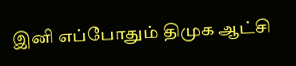இனி எப்போதும் திமுக ஆட்சி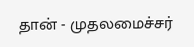தான் - முதலமைச்சர்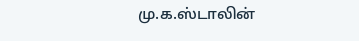மு.க.ஸ்டாலின்